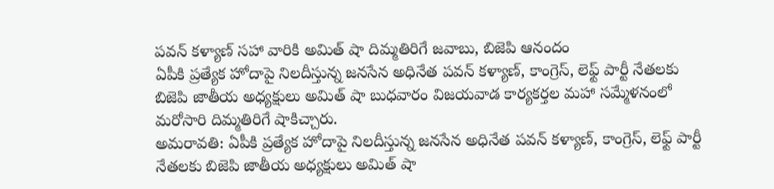పవన్ కళ్యాణ్ సహా వారికి అమిత్ షా దిమ్మతిరిగే జవాబు, బిజెపి ఆనందం
ఏపీకి ప్రత్యేక హోదాపై నిలదీస్తున్న జనసేన అధినేత పవన్ కళ్యాణ్, కాంగ్రెస్, లెఫ్ట్ పార్టీ నేతలకు బిజెపి జాతీయ అధ్యక్షులు అమిత్ షా బుధవారం విజయవాడ కార్యకర్తల మహా సమ్మేళనంలో మరోసారి దిమ్మతిరిగే షాకిచ్చారు.
అమరావతి: ఏపీకి ప్రత్యేక హోదాపై నిలదీస్తున్న జనసేన అధినేత పవన్ కళ్యాణ్, కాంగ్రెస్, లెఫ్ట్ పార్టీ నేతలకు బిజెపి జాతీయ అధ్యక్షులు అమిత్ షా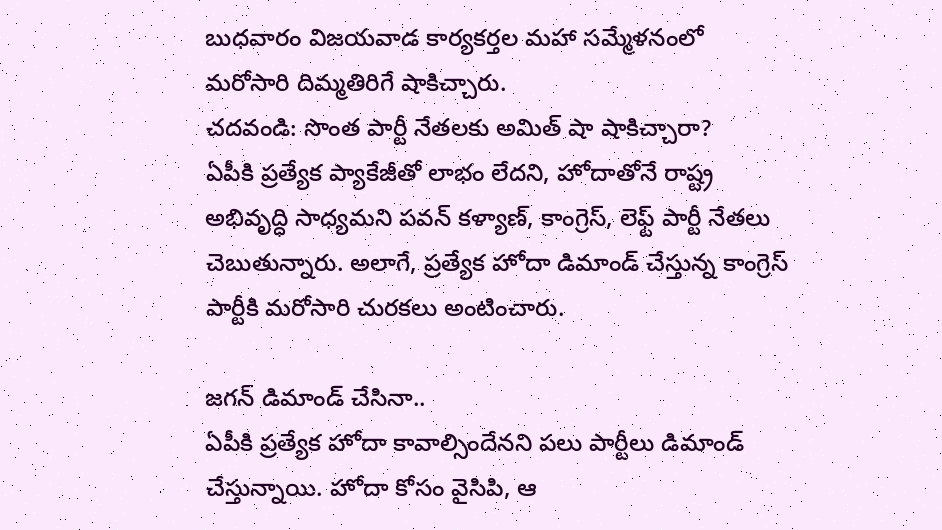బుధవారం విజయవాడ కార్యకర్తల మహా సమ్మేళనంలో మరోసారి దిమ్మతిరిగే షాకిచ్చారు.
చదవండి: సొంత పార్టీ నేతలకు అమిత్ షా షాకిచ్చారా?
ఏపీకి ప్రత్యేక ప్యాకేజీతో లాభం లేదని, హోదాతోనే రాష్ట్ర అభివృద్ధి సాధ్యమని పవన్ కళ్యాణ్, కాంగ్రెస్, లెఫ్ట్ పార్టీ నేతలు చెబుతున్నారు. అలాగే, ప్రత్యేక హోదా డిమాండ్ చేస్తున్న కాంగ్రెస్ పార్టీకి మరోసారి చురకలు అంటించారు.

జగన్ డిమాండ్ చేసినా..
ఏపీకి ప్రత్యేక హోదా కావాల్సిందేనని పలు పార్టీలు డిమాండ్ చేస్తున్నాయి. హోదా కోసం వైసిపి, ఆ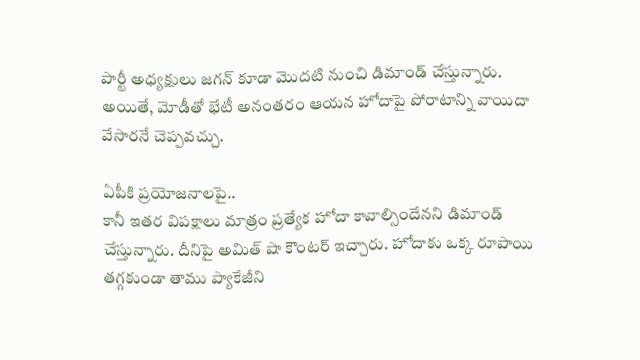పార్టీ అధ్యక్షులు జగన్ కూడా మొదటి నుంచి డిమాండ్ చేస్తున్నారు. అయితే, మోడీతో భేటీ అనంతరం ఆయన హోదాపై పోరాటాన్ని వాయిదా వేసారనే చెప్పవచ్చు.

ఏపీకి ప్రయోజనాలపై..
కానీ ఇతర విపక్షాలు మాత్రం ప్రత్యేక హోదా కావాల్సిందేనని డిమాండ్ చేస్తున్నారు. దీనిపై అమిత్ షా కౌంటర్ ఇచ్చారు. హోదాకు ఒక్క రూపాయి తగ్గకుండా తాము ప్యాకేజీని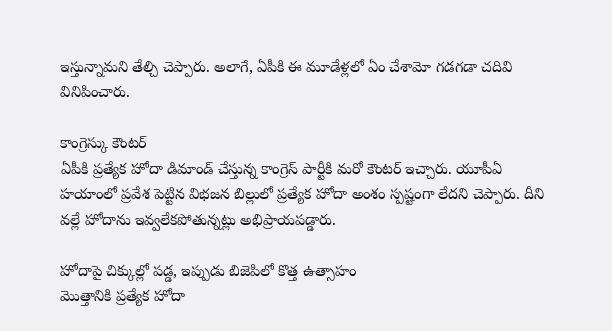ఇస్తున్నామని తేల్చి చెప్పారు. అలాగే, ఏపీకి ఈ మూడేళ్లలో ఏం చేశామో గడగడా చదివి వినిపించారు.

కాంగ్రెస్కు కౌంటర్
ఏపీకి ప్రత్యేక హోదా డిమాండ్ చేస్తున్న కాంగ్రెస్ పార్టీకి మరో కౌంటర్ ఇచ్చారు. యూపీఏ హయాంలో ప్రవేశ పెట్టిన విభజన బిల్లులో ప్రత్యేక హోదా అంశం స్పష్టంగా లేదని చెప్పారు. దీని వల్లే హోదాను ఇవ్వలేకపోతున్నట్లు అభిప్రాయపడ్డారు.

హోదాపై చిక్కుల్లో పడ్డ, ఇప్పుడు బిజెపిలో కొత్త ఉత్సాహం
మొత్తానికి ప్రత్యేక హోదా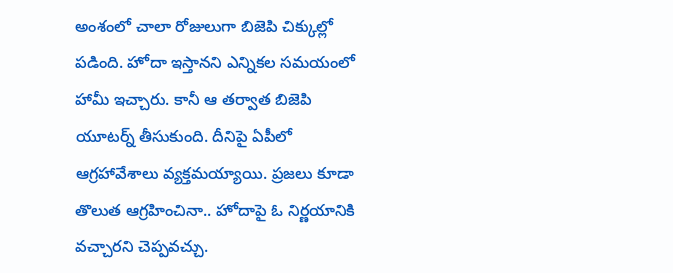అంశంలో చాలా రోజులుగా బిజెపి చిక్కుల్లో పడింది. హోదా ఇస్తానని ఎన్నికల సమయంలో హామీ ఇచ్చారు. కానీ ఆ తర్వాత బిజెపి యూటర్న్ తీసుకుంది. దీనిపై ఏపీలో ఆగ్రహావేశాలు వ్యక్తమయ్యాయి. ప్రజలు కూడా తొలుత ఆగ్రహించినా.. హోదాపై ఓ నిర్ణయానికి వచ్చారని చెప్పవచ్చు.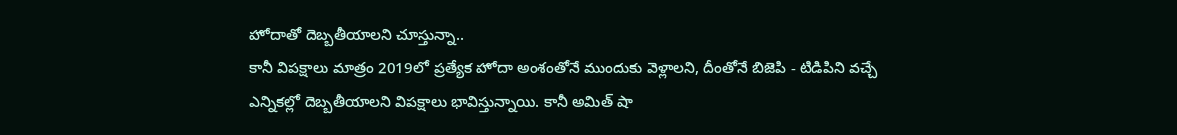హోదాతో దెబ్బతీయాలని చూస్తున్నా..
కానీ విపక్షాలు మాత్రం 2019లో ప్రత్యేక హోదా అంశంతోనే ముందుకు వెళ్లాలని, దీంతోనే బిజెపి - టిడిపిని వచ్చే ఎన్నికల్లో దెబ్బతీయాలని విపక్షాలు భావిస్తున్నాయి. కానీ అమిత్ షా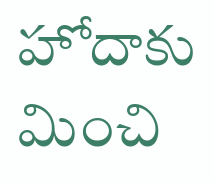హోదాకు మించి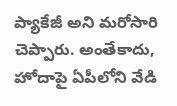ప్యాకేజీ అని మరోసారి చెప్పారు. అంతేకాదు, హోదాపై ఏపీలోని వేడి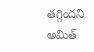తగ్గిందని అమిత్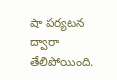షా పర్యటన ద్వారా తేలిపోయింది.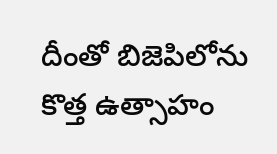దీంతో బిజెపిలోను కొత్త ఉత్సాహం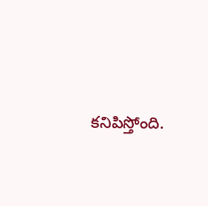కనిపిస్తోంది.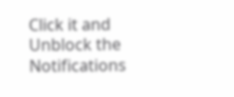Click it and Unblock the Notifications